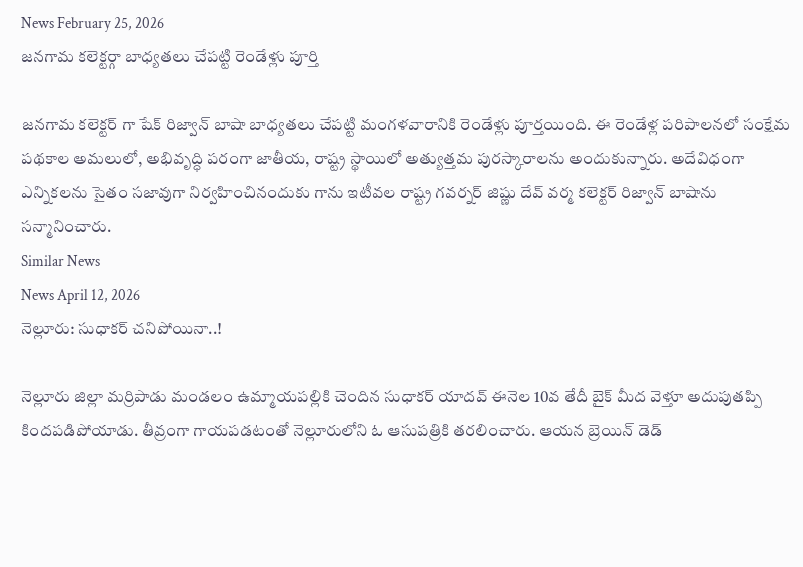News February 25, 2026
జనగామ కలెక్టర్గా బాధ్యతలు చేపట్టి రెండేళ్లు పూర్తి

జనగామ కలెక్టర్ గా షేక్ రిజ్వాన్ బాషా బాధ్యతలు చేపట్టి మంగళవారానికి రెండేళ్లు పూర్తయింది. ఈ రెండేళ్ల పరిపాలనలో సంక్షేమ పథకాల అమలులో, అభివృద్ధి పరంగా జాతీయ, రాష్ట్ర స్థాయిలో అత్యుత్తమ పురస్కారాలను అందుకున్నారు. అదేవిధంగా ఎన్నికలను సైతం సజావుగా నిర్వహించినందుకు గాను ఇటీవల రాష్ట్ర గవర్నర్ జిష్ణు దేవ్ వర్మ కలెక్టర్ రిజ్వాన్ బాషాను సన్మానించారు.
Similar News
News April 12, 2026
నెల్లూరు: సుధాకర్ చనిపోయినా..!

నెల్లూరు జిల్లా మర్రిపాడు మండలం ఉమ్మాయపల్లికి చెందిన సుధాకర్ యాదవ్ ఈనెల 10వ తేదీ బైక్ మీద వెళ్తూ అదుపుతప్పి కిందపడిపోయాడు. తీవ్రంగా గాయపడటంతో నెల్లూరులోని ఓ ఆసుపత్రికి తరలించారు. ఆయన బ్రెయిన్ డెడ్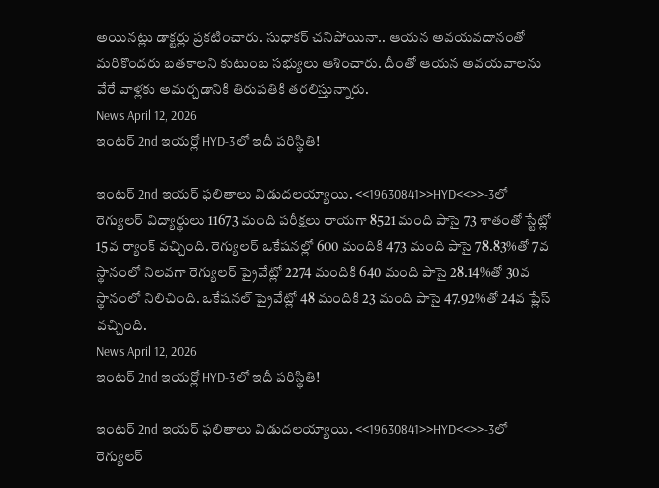అయినట్లు డాక్టర్లు ప్రకటించారు. సుధాకర్ చనిపోయినా.. ఆయన అవయవదానంతో మరికొందరు బతకాలని కుటుంబ సభ్యులు ఆశించారు. దీంతో ఆయన అవయవాలను వేరే వాళ్లకు అమర్చడానికి తిరుపతికి తరలిస్తున్నారు.
News April 12, 2026
ఇంటర్ 2nd ఇయర్లో HYD-3లో ఇదీ పరిస్థితి!

ఇంటర్ 2nd ఇయర్ ఫలితాలు విడుదలయ్యాయి. <<19630841>>HYD<<>>-3లో రెగ్యులర్ విద్యార్థులు 11673 మంది పరీక్షలు రాయగా 8521 మంది పాసై 73 శాతంతో స్టేట్లో 15వ ర్యాంక్ వచ్చింది. రెగ్యులర్ ఒకేషనల్లో 600 మందికి 473 మంది పాసై 78.83%తో 7వ స్థానంలో నిలవగా రెగ్యులర్ ప్రైవేట్లో 2274 మందికి 640 మంది పాసై 28.14%తో 30వ స్థానంలో నిలిచింది. ఒకేషనల్ ప్రైవేట్లో 48 మందికి 23 మంది పాసై 47.92%తో 24వ ప్లేస్ వచ్చింది.
News April 12, 2026
ఇంటర్ 2nd ఇయర్లో HYD-3లో ఇదీ పరిస్థితి!

ఇంటర్ 2nd ఇయర్ ఫలితాలు విడుదలయ్యాయి. <<19630841>>HYD<<>>-3లో రెగ్యులర్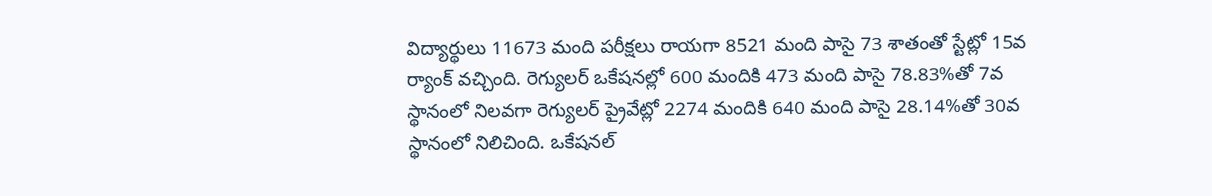విద్యార్థులు 11673 మంది పరీక్షలు రాయగా 8521 మంది పాసై 73 శాతంతో స్టేట్లో 15వ ర్యాంక్ వచ్చింది. రెగ్యులర్ ఒకేషనల్లో 600 మందికి 473 మంది పాసై 78.83%తో 7వ స్థానంలో నిలవగా రెగ్యులర్ ప్రైవేట్లో 2274 మందికి 640 మంది పాసై 28.14%తో 30వ స్థానంలో నిలిచింది. ఒకేషనల్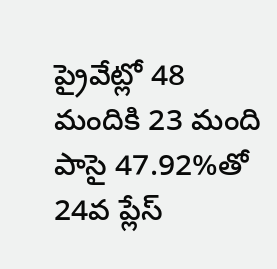ప్రైవేట్లో 48 మందికి 23 మంది పాసై 47.92%తో 24వ ప్లేస్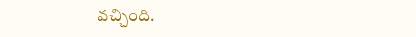వచ్చింది.